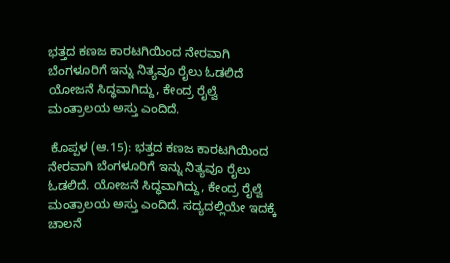ಭತ್ತದ ಕಣಜ ಕಾರಟಗಿಯಿಂದ ನೇರವಾಗಿ ಬೆಂಗಳೂರಿಗೆ ಇನ್ನು ನಿತ್ಯವೂ ರೈಲು ಓಡಲಿದೆ  ಯೋಜನೆ ಸಿದ್ಧವಾಗಿದ್ದು, ಕೇಂದ್ರ ರೈಲ್ವೆ ಮಂತ್ರಾಲಯ ಅಸ್ತು ಎಂದಿದೆ.

 ಕೊಪ್ಪಳ (ಆ.15): ಭತ್ತದ ಕಣಜ ಕಾರಟಗಿಯಿಂದ ನೇರವಾಗಿ ಬೆಂಗಳೂರಿಗೆ ಇನ್ನು ನಿತ್ಯವೂ ರೈಲು ಓಡಲಿದೆ. ಯೋಜನೆ ಸಿದ್ಧವಾಗಿದ್ದು, ಕೇಂದ್ರ ರೈಲ್ವೆ ಮಂತ್ರಾಲಯ ಅಸ್ತು ಎಂದಿದೆ. ಸದ್ಯದಲ್ಲಿಯೇ ಇದಕ್ಕೆ ಚಾಲನೆ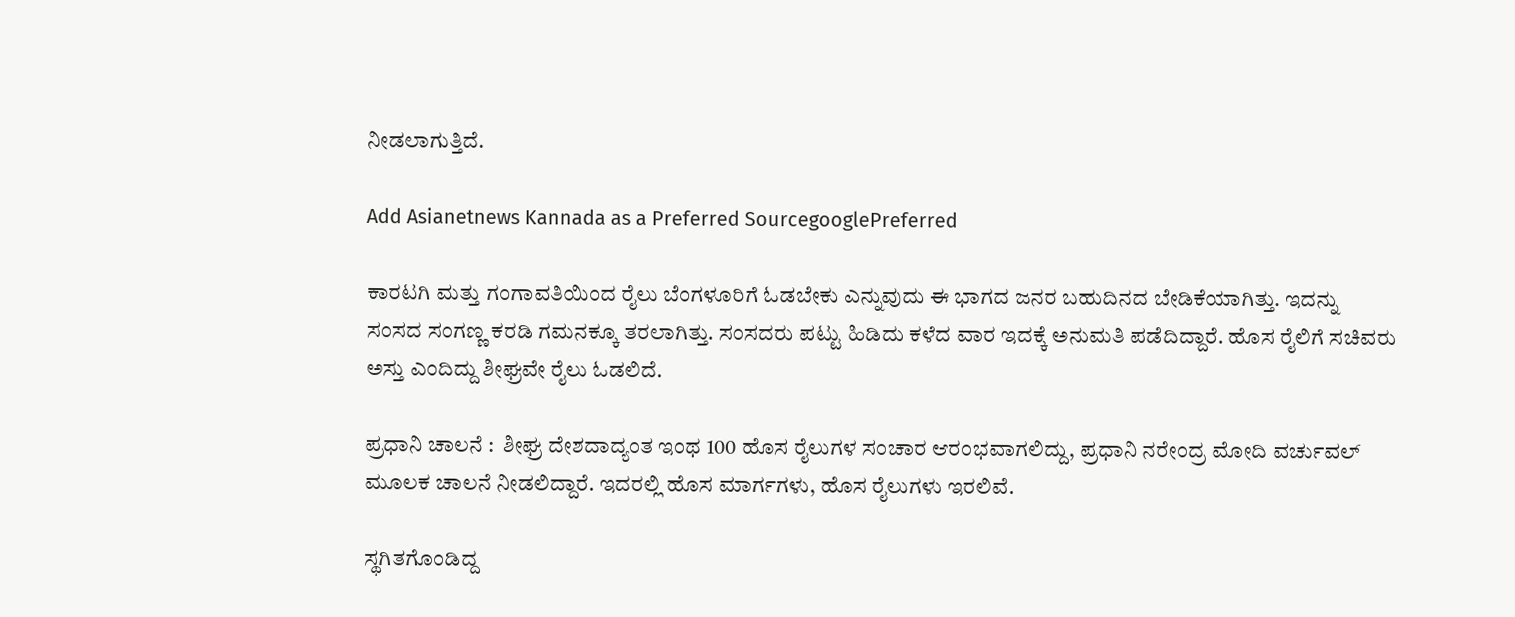ನೀಡಲಾಗುತ್ತಿದೆ.

Add Asianetnews Kannada as a Preferred SourcegooglePreferred

ಕಾರಟಗಿ ಮತ್ತು ಗಂಗಾವತಿಯಿಂದ ರೈಲು ಬೆಂಗಳೂರಿಗೆ ಓಡಬೇಕು ಎನ್ನುವುದು ಈ ಭಾಗದ ಜನರ ಬಹುದಿನದ ಬೇಡಿಕೆಯಾಗಿತ್ತು. ಇದನ್ನು ಸಂಸದ ಸಂಗಣ್ಣ ಕರಡಿ ಗಮನಕ್ಕೂ ತರಲಾಗಿತ್ತು. ಸಂಸದರು ಪಟ್ಟು ಹಿಡಿದು ಕಳೆದ ವಾರ ಇದಕ್ಕೆ ಅನುಮತಿ ಪಡೆದಿದ್ದಾರೆ. ಹೊಸ ರೈಲಿಗೆ ಸಚಿವರು ಅಸ್ತು ಎಂದಿದ್ದು ಶೀಘ್ರವೇ ರೈಲು ಓಡಲಿದೆ.

ಪ್ರಧಾನಿ ಚಾಲನೆ :  ಶೀಘ್ರ ದೇಶದಾದ್ಯಂತ ಇಂಥ 100 ಹೊಸ ರೈಲುಗಳ ಸಂಚಾರ ಆರಂಭವಾಗಲಿದ್ದು, ಪ್ರಧಾನಿ ನರೇಂದ್ರ ಮೋದಿ ವರ್ಚುವಲ್‌ ಮೂಲಕ ಚಾಲನೆ ನೀಡಲಿದ್ದಾರೆ. ಇದರಲ್ಲಿ ಹೊಸ ಮಾರ್ಗಗಳು, ಹೊಸ ರೈಲುಗಳು ಇರಲಿವೆ.

ಸ್ಥಗಿತಗೊಂಡಿದ್ದ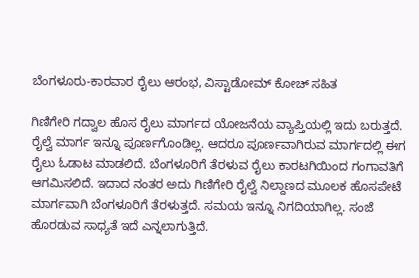ಬೆಂಗಳೂರು-ಕಾರವಾರ ರೈಲು ಆರಂಭ, ವಿಸ್ಟಾಡೋಮ್ ಕೋಚ್ ಸಹಿತ

ಗಿಣಿಗೇರಿ ಗದ್ವಾಲ ಹೊಸ ರೈಲು ಮಾರ್ಗದ ಯೋಜನೆಯ ವ್ಯಾಪ್ತಿಯಲ್ಲಿ ಇದು ಬರುತ್ತದೆ. ರೈಲ್ವೆ ಮಾರ್ಗ ಇನ್ನೂ ಪೂರ್ಣಗೊಂಡಿಲ್ಲ. ಆದರೂ ಪೂರ್ಣವಾಗಿರುವ ಮಾರ್ಗದಲ್ಲಿ ಈಗ ರೈಲು ಓಡಾಟ ಮಾಡಲಿದೆ. ಬೆಂಗಳೂರಿಗೆ ತೆರಳುವ ರೈಲು ಕಾರಟಗಿಯಿಂದ ಗಂಗಾವತಿಗೆ ಆಗಮಿಸಲಿದೆ. ಇದಾದ ನಂತರ ಅದು ಗಿಣಿಗೇರಿ ರೈಲ್ವೆ ನಿಲ್ದಾಣದ ಮೂಲಕ ಹೊಸಪೇಟೆ ಮಾರ್ಗವಾಗಿ ಬೆಂಗಳೂರಿಗೆ ತೆರಳುತ್ತದೆ. ಸಮಯ ಇನ್ನೂ ನಿಗದಿಯಾಗಿಲ್ಲ. ಸಂಜೆ ಹೊರಡುವ ಸಾಧ್ಯತೆ ಇದೆ ಎನ್ನಲಾಗುತ್ತಿದೆ.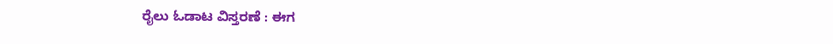ರೈಲು ಓಡಾಟ ವಿಸ್ತರಣೆ : ಈಗ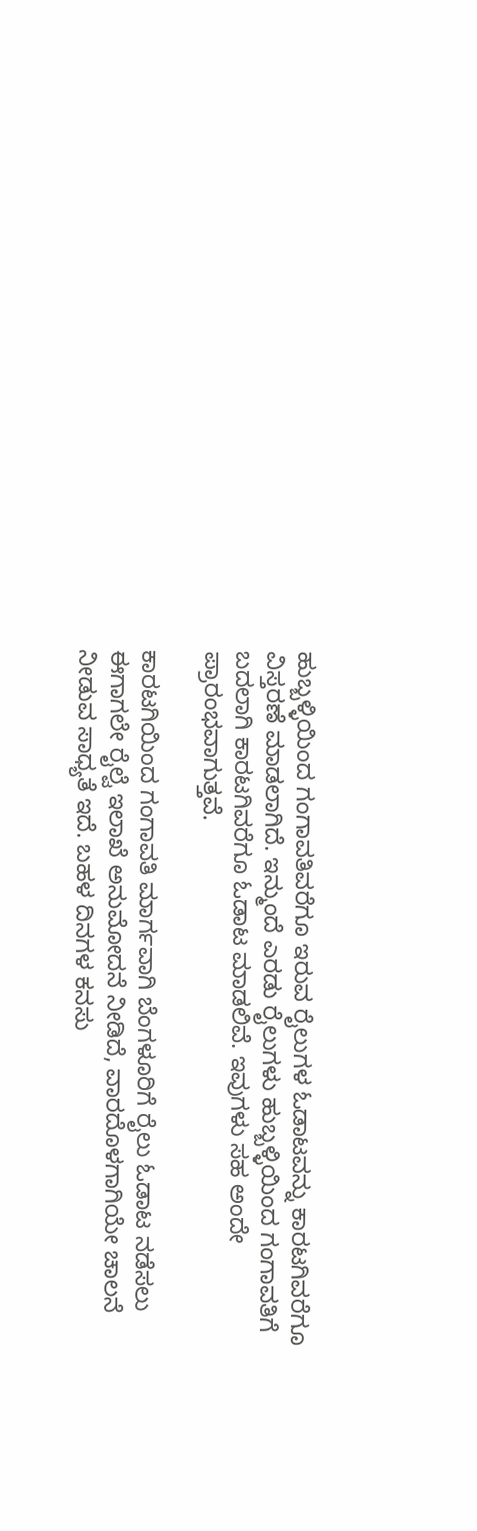ಹುಬ್ಬಳ್ಳಿಯಿಂದ ಗಂಗಾವತಿವರೆಗೂ ಇರುವ ರೈಲುಗಳ ಓಡಾಟವನ್ನು ಕಾರಟಗಿವರೆಗೂ ವಿಸ್ತರಣೆ ಮಾಡಲಾಗಿದೆ. ಇನ್ಮುಂದೆ ಎರಡು ರೈಲುಗಳು ಹುಬ್ಬಳ್ಳಿಯಿಂದ ಗಂಗಾವತಿಗೆ ಬದಲಾಗಿ ಕಾರಟಗಿವರೆಗೂ ಓಡಾಟ ಮಾಡಲಿವೆ. ಇವುಗಳು ಸಹ ಅಂದೇ ಪ್ರಾರಂಭವಾಗುತ್ತವೆ.

ಕಾರಟಗಿಯಿಂದ ಗಂಗಾವತಿ ಮಾರ್ಗವಾಗಿ ಬೆಂಗಳೂರಿಗೆ ರೈಲು ಓಡಾಟ ನಡೆಸಲು ಈಗಾಗಲೇ ರೈಲ್ವೆ ಇಲಾಖೆ ಅನುಮೋದನೆ ನೀಡಿದೆ, ವಾರದೊಳಗಾಗಿಯೇ ಚಾಲನೆ ನೀಡುವ ಸಾಧ್ಯತೆ ಇದೆ. ಬಹಳ ದಿನಗಳ ಕನಸು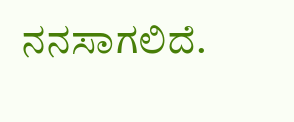ನನಸಾಗಲಿದೆ.